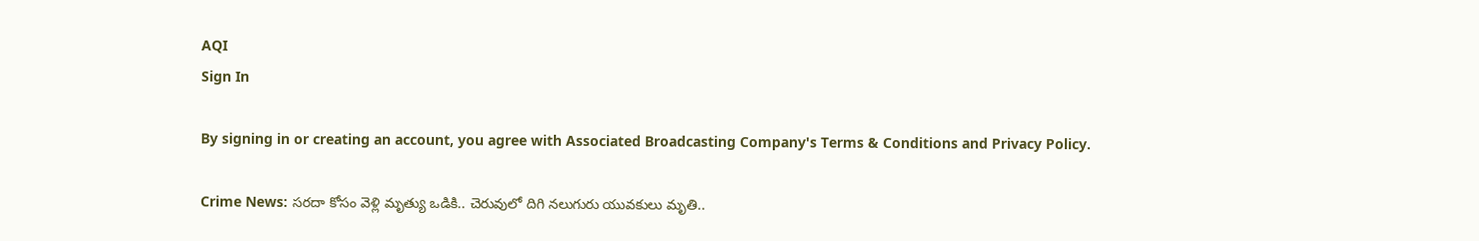AQI
Sign In

By signing in or creating an account, you agree with Associated Broadcasting Company's Terms & Conditions and Privacy Policy.

Crime News: సరదా కోసం వెళ్లి మృత్యు ఒడికి.. చెరువులో దిగి నలుగురు యువకులు మృతి..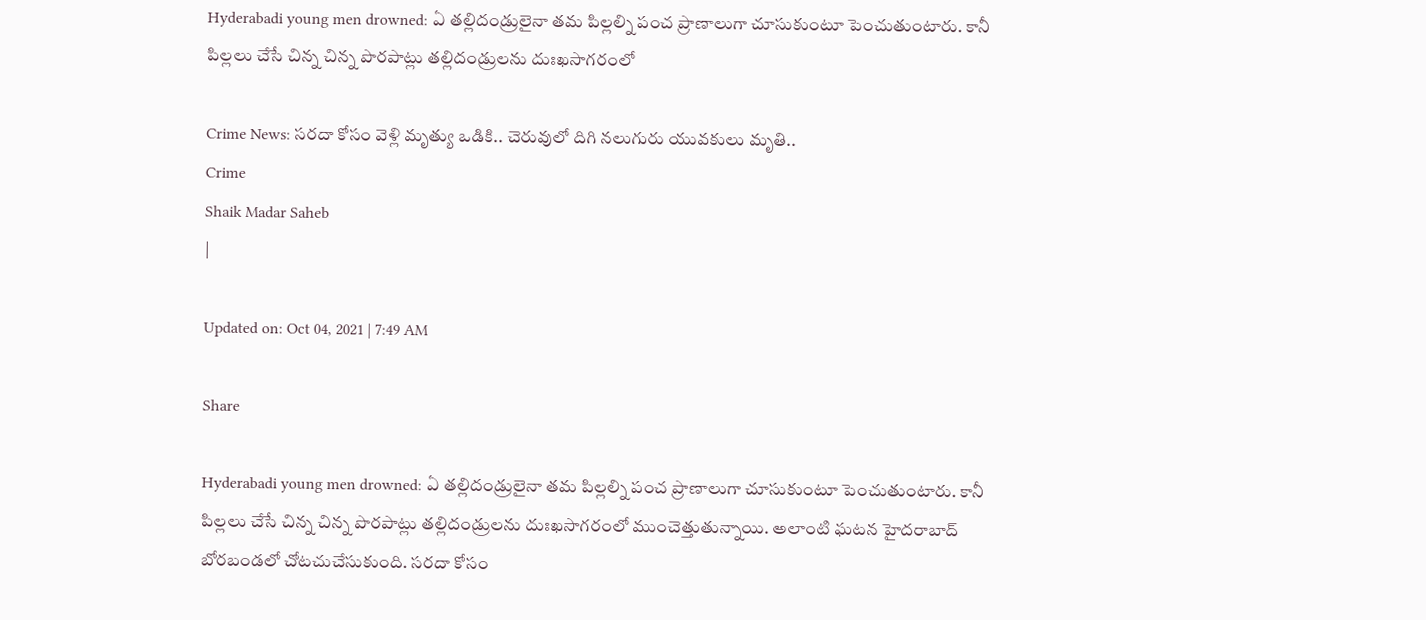Hyderabadi young men drowned: ఏ తల్లిదండ్రులైనా తమ పిల్లల్ని పంచ ప్రాణాలుగా చూసుకుంటూ పెంచుతుంటారు. కానీ పిల్లలు చేసే చిన్న చిన్న పొరపాట్లు తల్లిదండ్రులను దుఃఖసాగరంలో

Crime News: సరదా కోసం వెళ్లి మృత్యు ఒడికి.. చెరువులో దిగి నలుగురు యువకులు మృతి..
Crime
Shaik Madar Saheb
|

Updated on: Oct 04, 2021 | 7:49 AM

Share

Hyderabadi young men drowned: ఏ తల్లిదండ్రులైనా తమ పిల్లల్ని పంచ ప్రాణాలుగా చూసుకుంటూ పెంచుతుంటారు. కానీ పిల్లలు చేసే చిన్న చిన్న పొరపాట్లు తల్లిదండ్రులను దుఃఖసాగరంలో ముంచెత్తుతున్నాయి. అలాంటి ఘటన హైదరాబాద్ బోరబండలో చోటచుచేసుకుంది. సరదా కోసం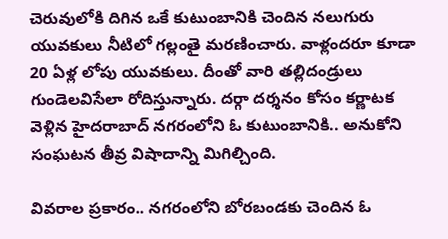చెరువులోకి దిగిన ఒకే కుటుంబానికి చెందిన నలుగురు యువకులు నీటిలో గల్లంతై మరణించారు. వాళ్లందరూ కూడా 20 ఏళ్ల లోపు యువకులు. దీంతో వారి తల్లిదండ్రులు గుండెలవిసేలా రోదిస్తున్నారు. దర్గా దర్శనం కోసం కర్ణాటక వెళ్లిన హైదరాబాద్ నగరంలోని ఓ కుటుంబానికి.. అనుకోని సంఘటన తీవ్ర విషాదాన్ని మిగిల్చింది.

వివరాల ప్రకారం.. నగరంలోని బోరబండకు చెందిన ఓ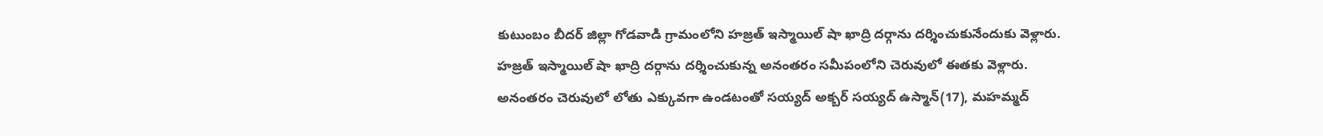కుటుంబం బీదర్ జిల్లా గోడవాడి గ్రామంలోని హజ్రత్ ఇస్మాయిల్ షా ఖాద్రి దర్గాను దర్శించుకునేందుకు వెళ్లారు. హజ్రత్ ఇస్మాయిల్ షా ఖాద్రి దర్గాను దర్శించుకున్న అనంతరం సమీపంలోని చెరువులో ఈతకు వెళ్లారు. అనంతరం చెరువులో లోతు ఎక్కువగా ఉండటంతో సయ్యద్ అక్బర్ సయ్యద్ ఉస్మాన్(17), మహమ్మద్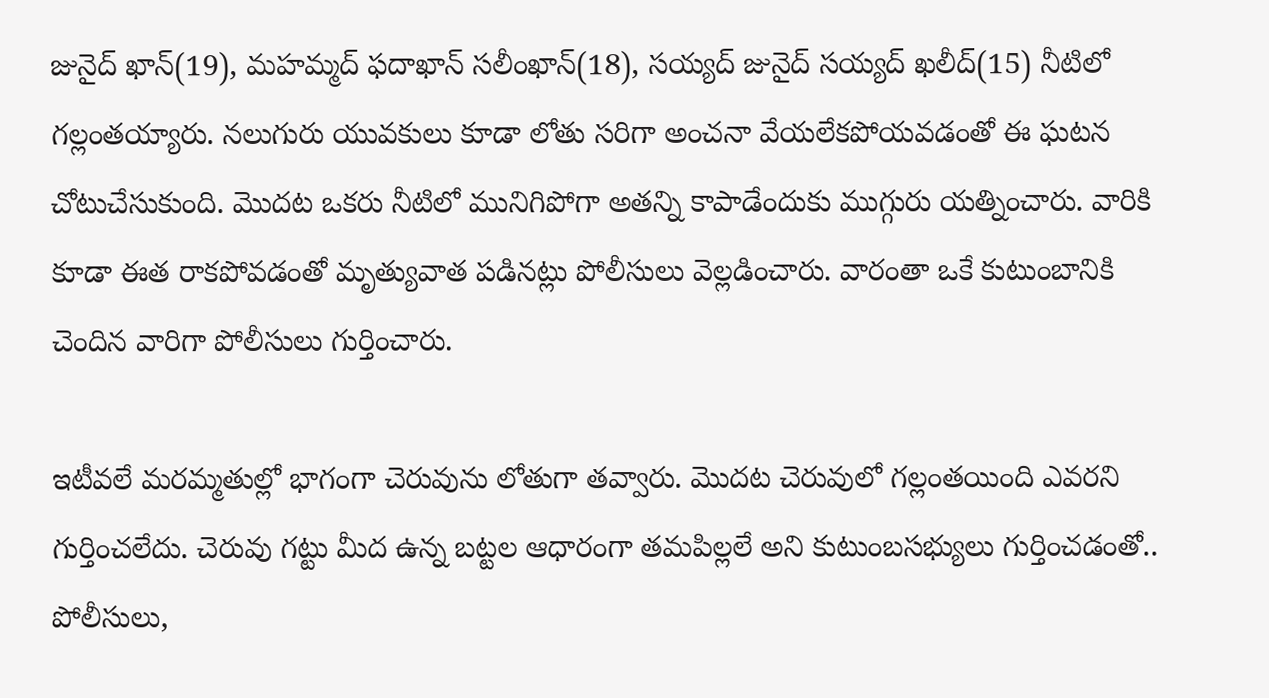జునైద్ ఖాన్(19), మహమ్మద్ ఫదాఖాన్ సలీంఖాన్(18), సయ్యద్ జునైద్ సయ్యద్ ఖలీద్(15) నీటిలో గల్లంతయ్యారు. నలుగురు యువకులు కూడా లోతు సరిగా అంచనా వేయలేకపోయవడంతో ఈ ఘటన చోటుచేసుకుంది. మొదట ఒకరు నీటిలో మునిగిపోగా అతన్ని కాపాడేందుకు ముగ్గురు యత్నించారు. వారికి కూడా ఈత రాకపోవడంతో మృత్యువాత పడినట్లు పోలీసులు వెల్లడించారు. వారంతా ఒకే కుటుంబానికి చెందిన వారిగా పోలీసులు గుర్తించారు.

ఇటీవలే మరమ్మతుల్లో భాగంగా చెరువును లోతుగా తవ్వారు. మొదట చెరువులో గల్లంతయింది ఎవరని గుర్తించలేదు. చెరువు గట్టు మీద ఉన్న బట్టల ఆధారంగా తమపిల్లలే అని కుటుంబసభ్యులు గుర్తించడంతో.. పోలీసులు,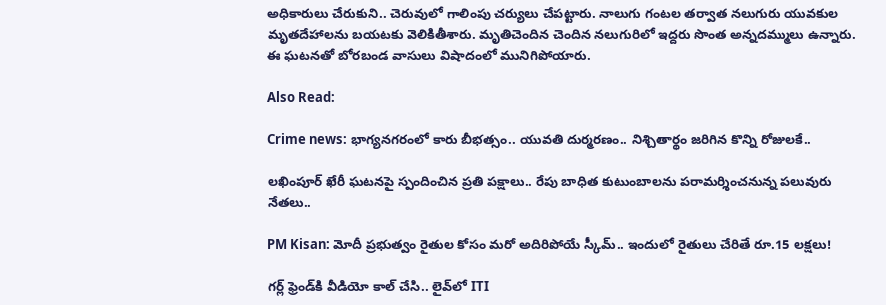అధికారులు చేరుకుని.. చెరువులో గాలింపు చర్యులు చేపట్టారు. నాలుగు గంటల తర్వాత నలుగురు యువకుల మృతదేహాలను బయటకు వెలికితీశారు. మృతిచెందిన చెందిన నలుగురిలో ఇద్దరు సొంత అన్నదమ్ములు ఉన్నారు. ఈ ఘటనతో బోరబండ వాసులు విషాదంలో మునిగిపోయారు.

Also Read:

Crime news: భాగ్యనగరంలో కారు బీభత్సం.. యువతి దుర్మరణం.. నిశ్చితార్థం జరిగిన కొన్ని రోజులకే..

లఖింపూర్ ఖేరీ ఘటనపై స్పందించిన ప్రతి పక్షాలు.. రేపు బాధిత కుటుంబాలను పరామర్శించనున్న పలువురు నేతలు..

PM Kisan: మోదీ ప్రభుత్వం రైతుల కోసం మరో అదిరిపోయే స్కీమ్‌.. ఇందులో రైతులు చేరితే రూ.15 లక్షలు!

గర్ల్ ఫ్రెండ్‌కి వీడియో కాల్ చేసి.. లైవ్‌లో ITI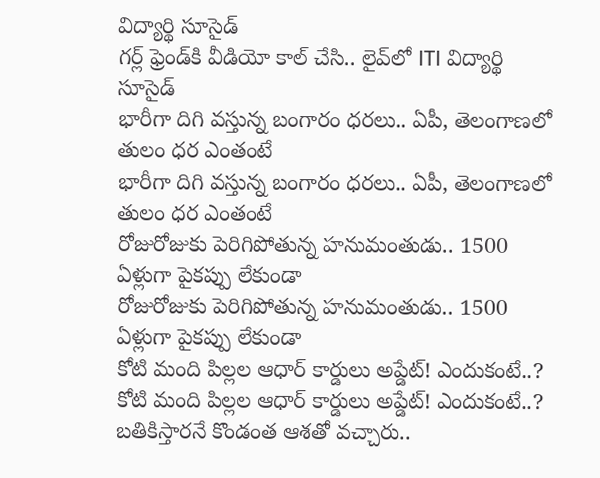విద్యార్థి సూసైడ్
గర్ల్ ఫ్రెండ్‌కి వీడియో కాల్ చేసి.. లైవ్‌లో ITI విద్యార్థి సూసైడ్
భారీగా దిగి వస్తున్న బంగారం ధరలు.. ఏపీ, తెలంగాణలో తులం ధర ఎంతంటే
భారీగా దిగి వస్తున్న బంగారం ధరలు.. ఏపీ, తెలంగాణలో తులం ధర ఎంతంటే
రోజురోజుకు పెరిగిపోతున్న హనుమంతుడు.. 1500 ఏళ్లుగా పైకప్పు లేకుండా
రోజురోజుకు పెరిగిపోతున్న హనుమంతుడు.. 1500 ఏళ్లుగా పైకప్పు లేకుండా
కోటి మంది పిల్లల ఆధార్‌ కార్డులు అప్డేట్‌! ఎందుకంటే..?
కోటి మంది పిల్లల ఆధార్‌ కార్డులు అప్డేట్‌! ఎందుకంటే..?
బతికిస్తారనే కొండంత ఆశతో వచ్చారు..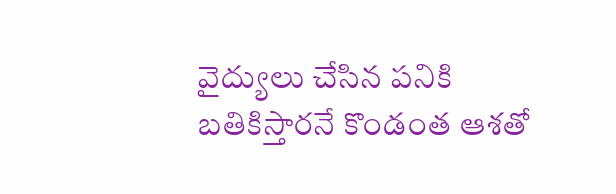వైద్యులు చేసిన పనికి
బతికిస్తారనే కొండంత ఆశతో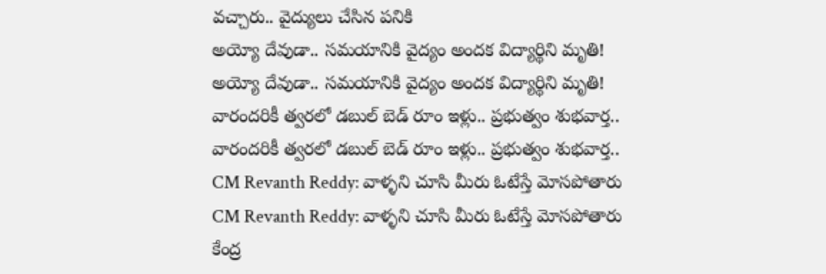వచ్చారు.. వైద్యులు చేసిన పనికి
అయ్యో దేవుడా.. సమయానికి వైద్యం అందక విద్యార్థిని మృతి!
అయ్యో దేవుడా.. సమయానికి వైద్యం అందక విద్యార్థిని మృతి!
వారందరికీ త్వరలో డబుల్ బెడ్ రూం ఇళ్లు.. ప్రభుత్వం శుభవార్త..
వారందరికీ త్వరలో డబుల్ బెడ్ రూం ఇళ్లు.. ప్రభుత్వం శుభవార్త..
CM Revanth Reddy: వాళ్ళని చూసి మీరు ఓటేస్తే మోసపోతారు
CM Revanth Reddy: వాళ్ళని చూసి మీరు ఓటేస్తే మోసపోతారు
కేంద్ర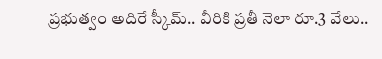ప్రభుత్వం అదిరే స్కీమ్.. వీరికి ప్రతీ నెలా రూ.3 వేలు..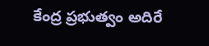కేంద్ర ప్రభుత్వం అదిరే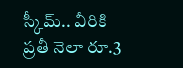స్కీమ్.. వీరికి ప్రతీ నెలా రూ.3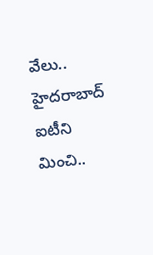వేలు..
హైదరాబాద్ ఐటీని మించి..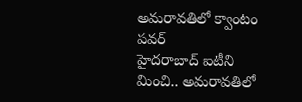అమరావతిలో క్వాంటం పవర్
హైదరాబాద్ ఐటీని మించి.. అమరావతిలో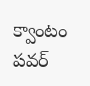క్వాంటం పవర్